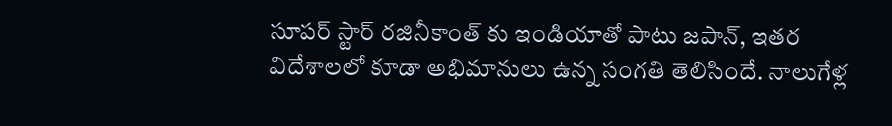సూపర్ స్టార్ రజినీకాంత్ కు ఇండియాతో పాటు జపాన్, ఇతర విదేశాలలో కూడా అభిమానులు ఉన్న సంగతి తెలిసిందే. నాలుగేళ్ల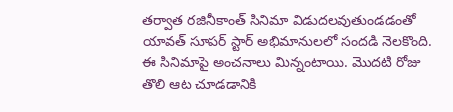తర్వాత రజినీకాంత్ సినిమా విడుదలవుతుండడంతో యావత్ సూపర్ స్టార్ అభిమానులలో సందడి నెలకొంది. ఈ సినిమాపై అంచనాలు మిన్నంటాయి. మొదటి రోజు తొలి ఆట చూడడానికి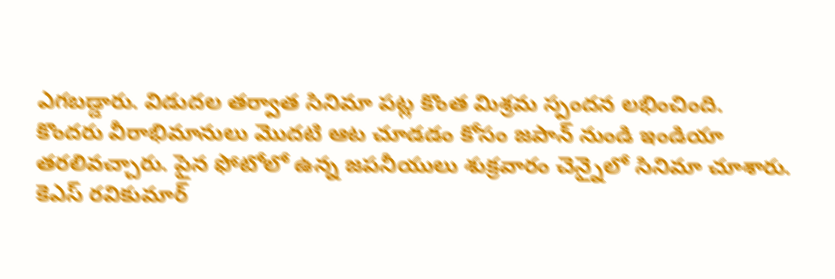ఎగబడ్డారు. విడుదల తర్వాత సినిమా పట్ల కొంత మిశ్రమ స్పందన లభించింది.
కొందరు వీరాభిమానులు మొదటి ఆట చూడడం కోసం జపాన్ నుండి ఇండియా తరలివచ్చారు. పైన ఫోటోలో ఉన్న జపనీయులు శుక్రవారం చెన్నైలో సినిమా చూశారు.
కెఎస్ రవికుమార్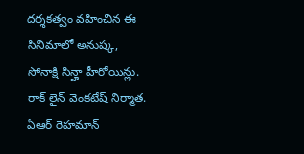దర్శకత్వం వహించిన ఈ సినిమాలో అనుష్క, సోనాక్షి సిన్హా హీరోయిన్లు. రాక్ లైన్ వెంకటేష్ నిర్మాత. ఏఆర్ రెహమాన్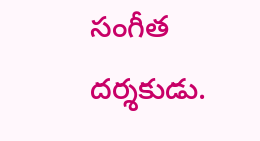సంగీత దర్శకుడు.